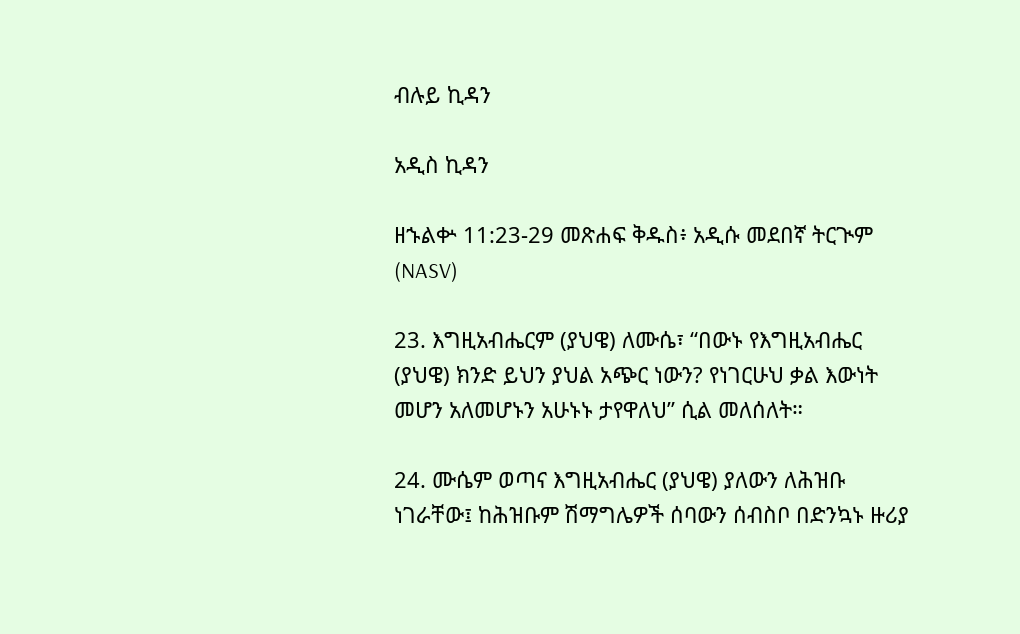ብሉይ ኪዳን

አዲስ ኪዳን

ዘኁልቍ 11:23-29 መጽሐፍ ቅዱስ፥ አዲሱ መደበኛ ትርጒም (NASV)

23. እግዚአብሔርም (ያህዌ) ለሙሴ፣ “በውኑ የእግዚአብሔር (ያህዌ) ክንድ ይህን ያህል አጭር ነውን? የነገርሁህ ቃል እውነት መሆን አለመሆኑን አሁኑኑ ታየዋለህ” ሲል መለሰለት።

24. ሙሴም ወጣና እግዚአብሔር (ያህዌ) ያለውን ለሕዝቡ ነገራቸው፤ ከሕዝቡም ሽማግሌዎች ሰባውን ሰብስቦ በድንኳኑ ዙሪያ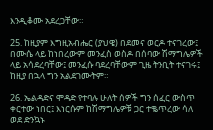እንዲቆሙ አደረጋቸው።

25. ከዚያም እግዚአብሔር (ያህዌ) በደመና ወርዶ ተናገረው፤ በሙሴ ላይ ከነበረውም መንፈስ ወስዶ በሰባው ሽማግሌዎች ላይ አሳደረባቸው፤ መንፈሱ ባደረባቸውም ጊዜ ትንቢት ተናገሩ፤ ከዚያ በኋላ ግን አልደገሙትም።

26. ኤልዳድና ሞዳድ የተባሉ ሁለት ሰዎች ግን ሰፈር ውስጥ ቀርተው ነበር፤ እነርሱም ከሽማግሌዎቹ ጋር ተቈጥረው ሳለ ወደ ድንኳኑ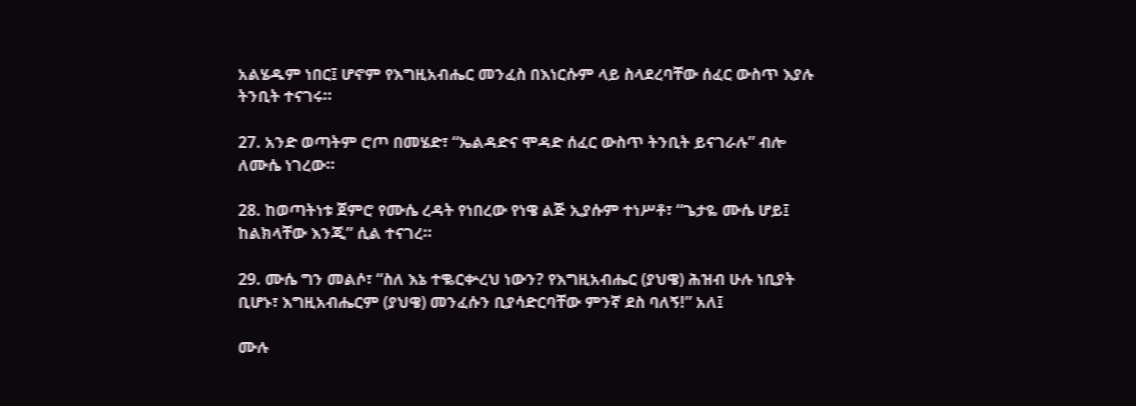አልሄዱም ነበር፤ ሆኖም የእግዚአብሔር መንፈስ በእነርሱም ላይ ስላደረባቸው ሰፈር ውስጥ እያሉ ትንቢት ተናገሩ።

27. አንድ ወጣትም ሮጦ በመሄድ፣ “ኤልዳድና ሞዳድ ሰፈር ውስጥ ትንቢት ይናገራሉ” ብሎ ለሙሴ ነገረው።

28. ከወጣትነቱ ጀምሮ የሙሴ ረዳት የነበረው የነዌ ልጅ ኢያሱም ተነሥቶ፣ “ጌታዬ ሙሴ ሆይ፤ ከልክላቸው እንጂ” ሲል ተናገረ።

29. ሙሴ ግን መልሶ፣ “ስለ እኔ ተቈርቍረህ ነውን? የእግዚአብሔር (ያህዌ) ሕዝብ ሁሉ ነቢያት ቢሆኑ፣ እግዚአብሔርም (ያህዌ) መንፈሱን ቢያሳድርባቸው ምንኛ ደስ ባለኝ!” አለ፤

ሙሉ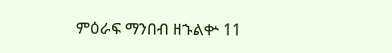ምዕራፍ ማንበብ ዘኁልቍ 11